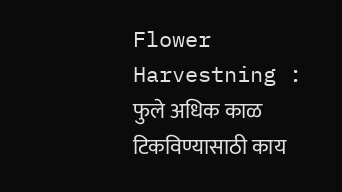Flower Harvestning : फुले अधिक काळ टिकविण्यासाठी काय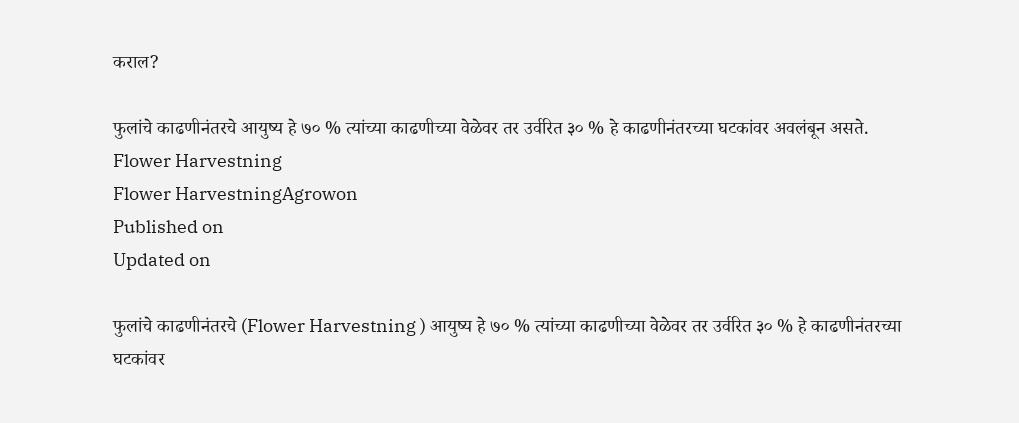कराल?

फुलांचे काढणीनंतरचे आयुष्य हे ७० % त्यांच्या काढणीच्या वेळेवर तर उर्वरित ३० % हे काढणीनंतरच्या घटकांवर अवलंबून असते.
Flower Harvestning
Flower HarvestningAgrowon
Published on
Updated on

फुलांचे काढणीनंतरचे (Flower Harvestning ) आयुष्य हे ७० % त्यांच्या काढणीच्या वेळेवर तर उर्वरित ३० % हे काढणीनंतरच्या घटकांवर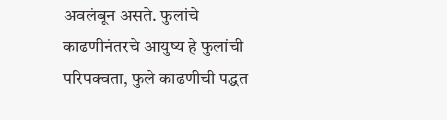अवलंबून असते. फुलांचे काढणीनंतरचे आयुष्य हे फुलांची परिपक्वता, फुले काढणीची पद्धत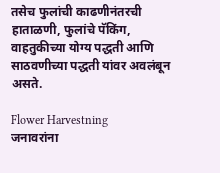तसेच फुलांची काढणीनंतरची हाताळणी, फुलांचे पॅकिंग, वाहतुकीच्या योग्य पद्धती आणि साठवणीच्या पद्धती यांवर अवलंबून असते.

Flower Harvestning
जनावरांना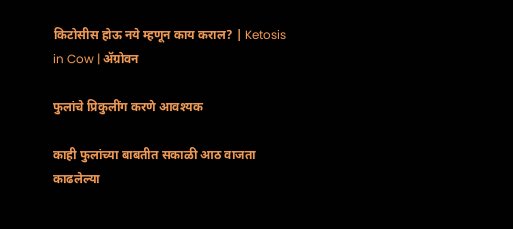किटोसीस होऊ नये म्हणून काय कराल? | Ketosis in Cow | ॲग्रोवन

फुलांचे प्रिकुलींग करणे आवश्यक

काही फुलांच्या बाबतीत सकाळी आठ वाजता काढलेल्या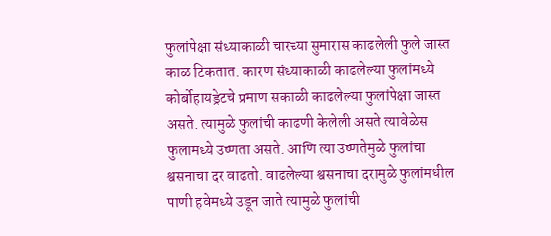फुलांपेक्षा संध्याकाळी चारच्या सुमारास काढलेली फुले जास्त काळ टिकतात. कारण संध्याकाळी काढलेल्या फुलांमध्ये कोर्बोहायड्रेटचे प्रमाण सकाळी काढलेल्या फुलांपेक्षा जास्त असते. त्यामुळे फुलांची काढणी केलेली असते त्यावेळेस फुलामध्ये उष्णता असते. आणि त्या उष्णतेमुळे फुलांचा  श्वसनाचा दर वाढतो. वाढलेल्या श्वसनाचा दरामुळे फुलांमधील पाणी हवेमध्ये उडून जाते त्यामुळे फुलांची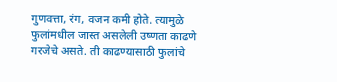गुणवत्ता, रंग, वजन कमी होते. त्यामुळे फुलांमधील जास्त असलेली उष्णता काढणे गरजेचे असते. ती काढण्यासाठी फुलांचे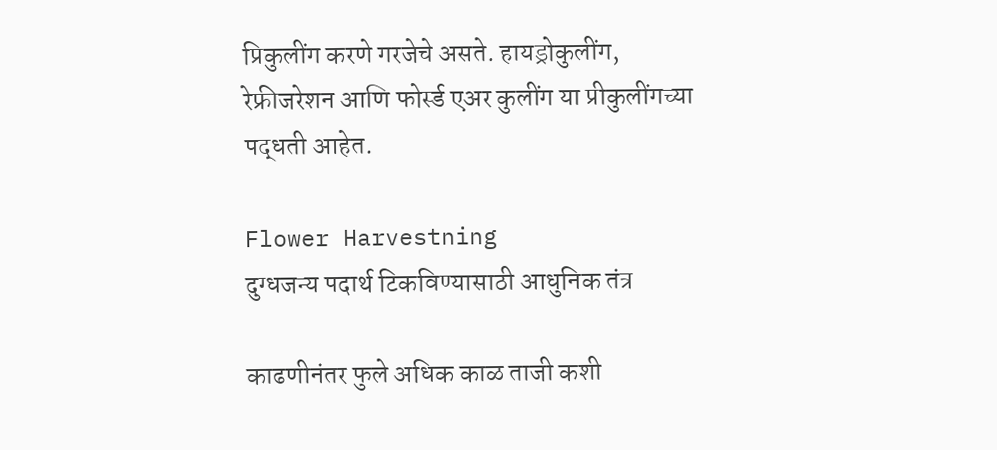प्रिकुलींग करणे गरजेचे असते. हायड्रोकुलींग, रेफ्रीजरेशन आणि फोर्स्ड एअर कुलींग या प्रीकुलींगच्या पद्धती आहेत.

Flower Harvestning
दुग्धजन्य पदार्थ टिकविण्यासाठी आधुनिक तंत्र

काढणीनंतर फुले अधिक काळ ताजी कशी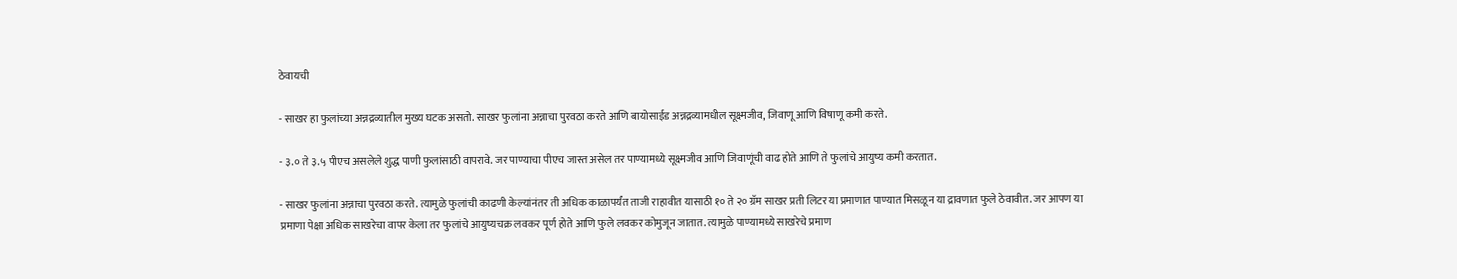ठेवायची

- साखर हा फुलांच्या अन्नद्रव्यातील मुख्य घटक असतो. साखर फुलांना अन्नाचा पुरवठा करते आणि बायोसाईड अन्नद्रव्यामधील सूक्ष्मजीव, जिवाणू आणि विषाणू कमी करते.

- ३.० ते ३.५ पीएच असलेले शुद्ध पाणी फुलांसाठी वापरावे. जर पाण्याचा पीएच जास्त असेल तर पाण्यामध्ये सूक्ष्मजीव आणि जिवाणूंची वाढ होते आणि ते फुलांचे आयुष्य कमी करतात.

- साखर फुलांना अन्नाचा पुरवठा करते. त्यामुळे फुलांची काढणी केल्यांनंतर ती अधिक काळापर्यंत ताजी राहावीत यासाठी १० ते २० ग्रॅम साखर प्रती लिटर या प्रमाणात पाण्यात मिसळून या द्रावणात फुले ठेवावीत. जर आपण या प्रमाणा पेक्षा अधिक साखरेचा वापर केला तर फुलांचे आयुष्यचक्र लवकर पूर्ण होते आणि फुले लवकर कोमुजून जातात. त्यामुळे पाण्यामध्ये साखरेचे प्रमाण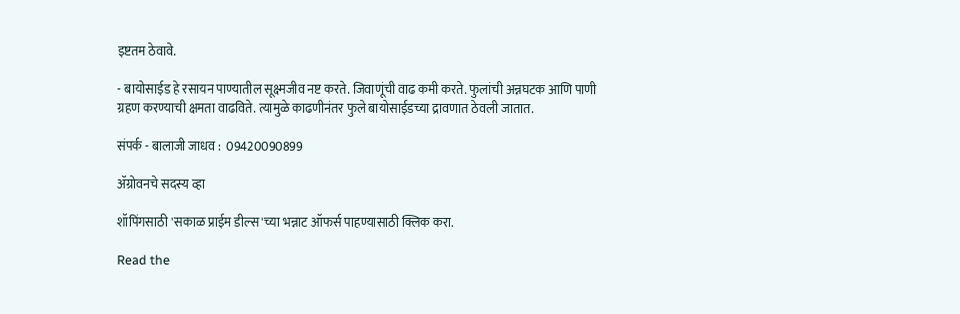इष्टतम ठेवावे.

- बायोसाईड हे रसायन पाण्यातील सूक्ष्मजीव नष्ट करते. जिवाणूंची वाढ कमी करते. फुलांची अन्नघटक आणि पाणी ग्रहण करण्याची क्षमता वाढविते. त्यामुळे काढणीनंतर फुले बायोसाईडच्या द्रावणात ठेवली जातात.

संपर्क - बालाजी जाधव :  09420090899

ॲग्रोवनचे सदस्य व्हा

शॉपिंगसाठी 'सकाळ प्राईम डील्स'च्या भन्नाट ऑफर्स पाहण्यासाठी क्लिक करा.

Read the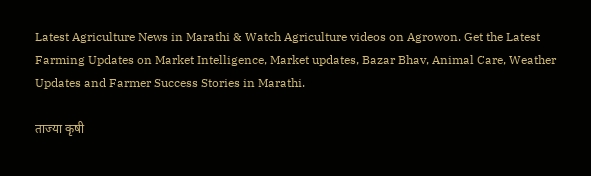Latest Agriculture News in Marathi & Watch Agriculture videos on Agrowon. Get the Latest Farming Updates on Market Intelligence, Market updates, Bazar Bhav, Animal Care, Weather Updates and Farmer Success Stories in Marathi.

ताज्या कृषी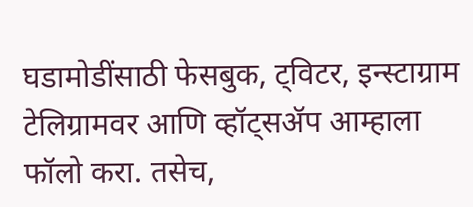घडामोडींसाठी फेसबुक, ट्विटर, इन्स्टाग्राम टेलिग्रामवर आणि व्हॉट्सॲप आम्हाला फॉलो करा. तसेच,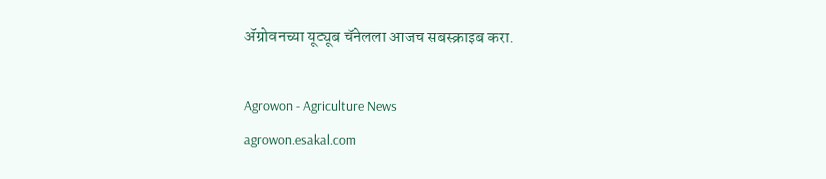ॲग्रोवनच्या यूट्यूब चॅनेलला आजच सबस्क्राइब करा.

Agrowon - Agriculture News
agrowon.esakal.com